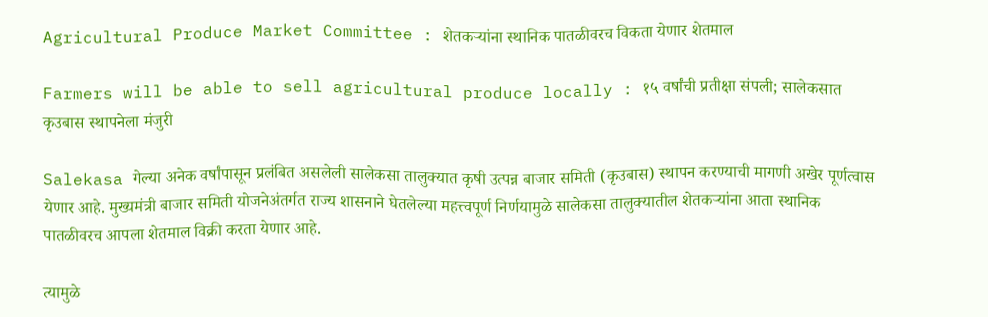Agricultural Produce Market Committee : शेतकऱ्यांना स्थानिक पातळीवरच विकता येणार शेतमाल

Farmers will be able to sell agricultural produce locally : १५ वर्षांची प्रतीक्षा संपली; सालेकसात कृउबास स्थापनेला मंजुरी

Salekasa गेल्या अनेक वर्षांपासून प्रलंबित असलेली सालेकसा तालुक्यात कृषी उत्पन्न बाजार समिती (कृउबास) स्थापन करण्याची मागणी अखेर पूर्णत्वास येणार आहे. मुख्यमंत्री बाजार समिती योजनेअंतर्गत राज्य शासनाने घेतलेल्या महत्त्वपूर्ण निर्णयामुळे सालेकसा तालुक्यातील शेतकऱ्यांना आता स्थानिक पातळीवरच आपला शेतमाल विक्री करता येणार आहे.

त्यामुळे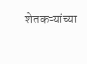शेतकऱ्यांच्या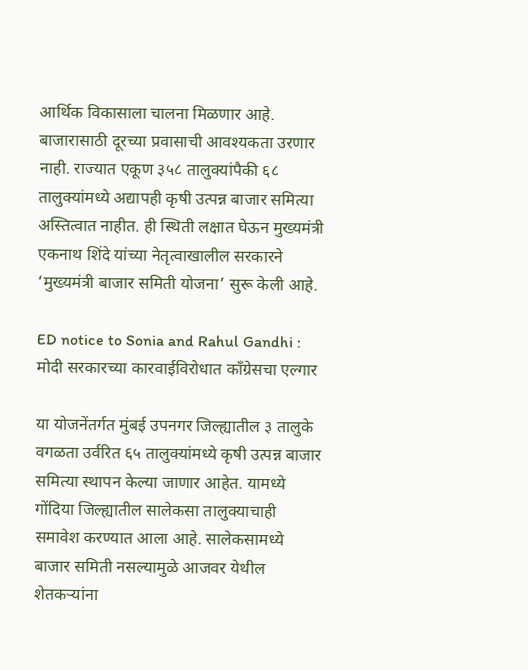आर्थिक विकासाला चालना मिळणार आहे. बाजारासाठी दूरच्या प्रवासाची आवश्यकता उरणार नाही. राज्यात एकूण ३५८ तालुक्यांपैकी ६८ तालुक्यांमध्ये अद्यापही कृषी उत्पन्न बाजार समित्या अस्तित्वात नाहीत. ही स्थिती लक्षात घेऊन मुख्यमंत्री एकनाथ शिंदे यांच्या नेतृत्वाखालील सरकारने ‘मुख्यमंत्री बाजार समिती योजना’ सुरू केली आहे.

ED notice to Sonia and Rahul Gandhi : मोदी सरकारच्या कारवाईविरोधात काँग्रेसचा एल्गार

या योजनेंतर्गत मुंबई उपनगर जिल्ह्यातील ३ तालुके वगळता उर्वरित ६५ तालुक्यांमध्ये कृषी उत्पन्न बाजार समित्या स्थापन केल्या जाणार आहेत. यामध्ये गोंदिया जिल्ह्यातील सालेकसा तालुक्याचाही समावेश करण्यात आला आहे. सालेकसामध्ये बाजार समिती नसल्यामुळे आजवर येथील शेतकऱ्यांना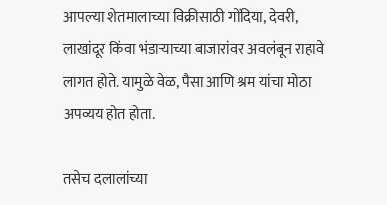आपल्या शेतमालाच्या विक्रीसाठी गोंदिया, देवरी, लाखांदूर किंवा भंडाऱ्याच्या बाजारांवर अवलंबून राहावे लागत होते. यामुळे वेळ, पैसा आणि श्रम यांचा मोठा अपव्यय होत होता.

तसेच दलालांच्या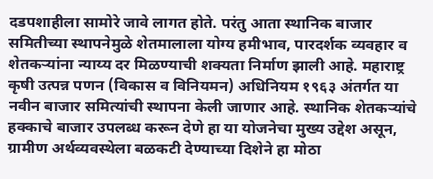दडपशाहीला सामोरे जावे लागत होते. परंतु आता स्थानिक बाजार समितीच्या स्थापनेमुळे शेतमालाला योग्य हमीभाव, पारदर्शक व्यवहार व शेतकऱ्यांना न्याय्य दर मिळण्याची शक्यता निर्माण झाली आहे. महाराष्ट्र कृषी उत्पन्न पणन (विकास व विनियमन) अधिनियम १९६३ अंतर्गत या नवीन बाजार समित्यांची स्थापना केली जाणार आहे. स्थानिक शेतकऱ्यांचे हक्काचे बाजार उपलब्ध करून देणे हा या योजनेचा मुख्य उद्देश असून, ग्रामीण अर्थव्यवस्थेला बळकटी देण्याच्या दिशेने हा मोठा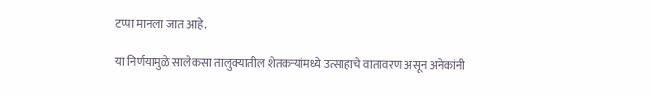टप्पा मानला जात आहे.

या निर्णयामुळे सालेकसा तालुक्यातील शेतकऱ्यांमध्ये उत्साहाचे वातावरण असून अनेकांनी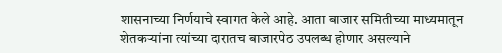शासनाच्या निर्णयाचे स्वागत केले आहे. आता बाजार समितीच्या माध्यमातून शेतकऱ्यांना त्यांच्या दारातच बाजारपेठ उपलब्ध होणार असल्याने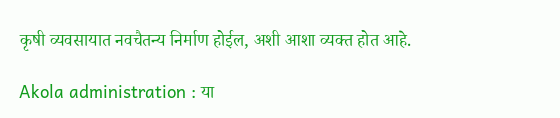कृषी व्यवसायात नवचैतन्य निर्माण होईल, अशी आशा व्यक्त होत आहे.

Akola administration : या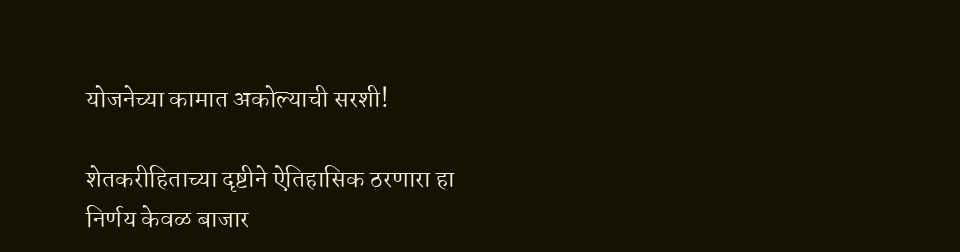योजनेच्या कामात अकोल्याची सरशी!

शेतकरीहिताच्या दृष्टीने ऐतिहासिक ठरणारा हा निर्णय केवळ बाजार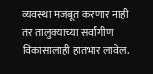व्यवस्था मजबूत करणार नाही तर तालुक्याच्या सर्वांगीण विकासालाही हातभार लावेल.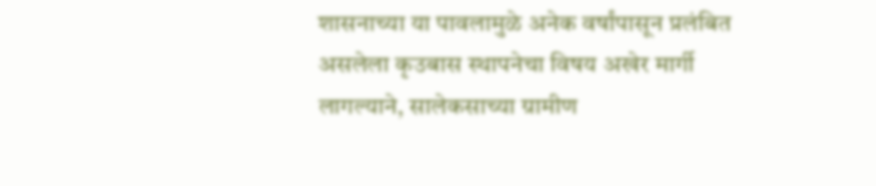शासनाच्या या पावलामुळे अनेक वर्षांपासून प्रलंबित असलेला कृउबास स्थापनेचा विषय अखेर मार्गी लागल्याने, सालेकसाच्या ग्रामीण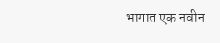भागात एक नवीन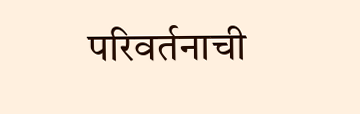परिवर्तनाची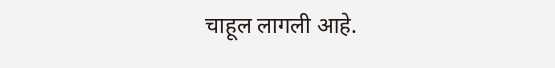चाहूल लागली आहे.